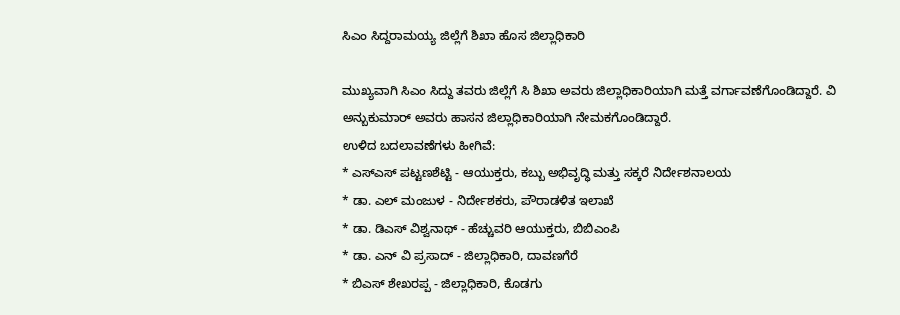ಸಿಎಂ ಸಿದ್ದರಾಮಯ್ಯ ಜಿಲ್ಲೆಗೆ ಶಿಖಾ ಹೊಸ ಜಿಲ್ಲಾಧಿಕಾರಿ

ಮುಖ್ಯವಾಗಿ ಸಿಎಂ ಸಿದ್ದು ತವರು ಜಿಲ್ಲೆಗೆ ಸಿ ಶಿಖಾ ಅವರು ಜಿಲ್ಲಾಧಿಕಾರಿಯಾಗಿ ಮತ್ತೆ ವರ್ಗಾವಣೆಗೊಂಡಿದ್ದಾರೆ. ವಿ ಅನ್ಬುಕುಮಾರ್ ಅವರು ಹಾಸನ ಜಿಲ್ಲಾಧಿಕಾರಿಯಾಗಿ ನೇಮಕಗೊಂಡಿದ್ದಾರೆ.
ಉಳಿದ ಬದಲಾವಣೆಗಳು ಹೀಗಿವೆ:
* ಎಸ್ಎಸ್ ಪಟ್ಟಣಶೆಟ್ಟಿ - ಆಯುಕ್ತರು, ಕಬ್ಬು ಅಭಿವೃದ್ಧಿ ಮತ್ತು ಸಕ್ಕರೆ ನಿರ್ದೇಶನಾಲಯ
* ಡಾ. ಎಲ್ ಮಂಜುಳ - ನಿರ್ದೇಶಕರು, ಪೌರಾಡಳಿತ ಇಲಾಖೆ
* ಡಾ. ಡಿಎಸ್ ವಿಶ್ವನಾಥ್ - ಹೆಚ್ಚುವರಿ ಆಯುಕ್ತರು, ಬಿಬಿಎಂಪಿ
* ಡಾ. ಎನ್ ವಿ ಪ್ರಸಾದ್ - ಜಿಲ್ಲಾಧಿಕಾರಿ, ದಾವಣಗೆರೆ
* ಬಿಎಸ್ ಶೇಖರಪ್ಪ - ಜಿಲ್ಲಾಧಿಕಾರಿ, ಕೊಡಗು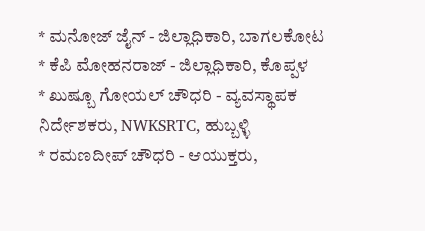* ಮನೋಜ್ ಜೈನ್ - ಜಿಲ್ಲಾಧಿಕಾರಿ, ಬಾಗಲಕೋಟ
* ಕೆಪಿ ಮೋಹನರಾಜ್ - ಜಿಲ್ಲಾಧಿಕಾರಿ, ಕೊಪ್ಪಳ
* ಖುಷ್ಬೂ ಗೋಯಲ್ ಚೌಧರಿ - ವ್ಯವಸ್ಥಾಪಕ ನಿರ್ದೇಶಕರು, NWKSRTC, ಹುಬ್ಬಳ್ಳಿ
* ರಮಣದೀಪ್ ಚೌಧರಿ - ಆಯುಕ್ತರು,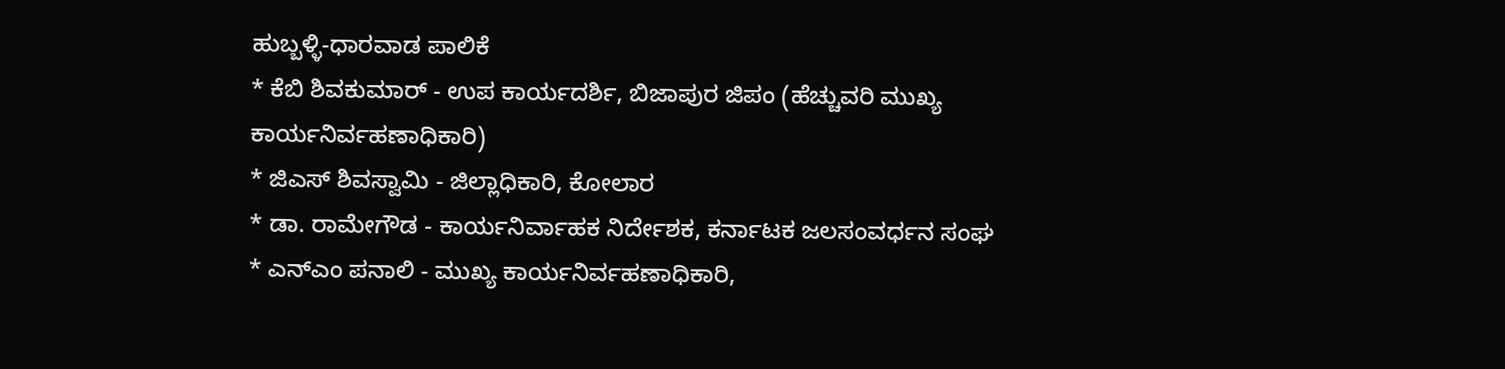ಹುಬ್ಬಳ್ಳಿ-ಧಾರವಾಡ ಪಾಲಿಕೆ
* ಕೆಬಿ ಶಿವಕುಮಾರ್ - ಉಪ ಕಾರ್ಯದರ್ಶಿ, ಬಿಜಾಪುರ ಜಿಪಂ (ಹೆಚ್ಚುವರಿ ಮುಖ್ಯ ಕಾರ್ಯನಿರ್ವಹಣಾಧಿಕಾರಿ)
* ಜಿಎಸ್ ಶಿವಸ್ವಾಮಿ - ಜಿಲ್ಲಾಧಿಕಾರಿ, ಕೋಲಾರ
* ಡಾ. ರಾಮೇಗೌಡ - ಕಾರ್ಯನಿರ್ವಾಹಕ ನಿರ್ದೇಶಕ, ಕರ್ನಾಟಕ ಜಲಸಂವರ್ಧನ ಸಂಘ
* ಎನ್ಎಂ ಪನಾಲಿ - ಮುಖ್ಯ ಕಾರ್ಯನಿರ್ವಹಣಾಧಿಕಾರಿ,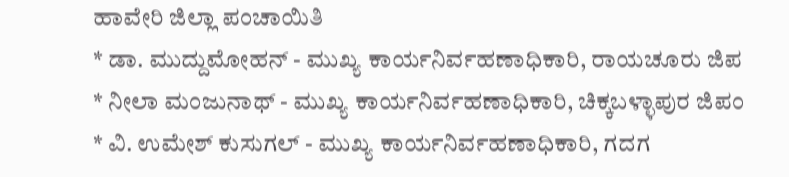ಹಾವೇರಿ ಜಿಲ್ಲಾ ಪಂಚಾಯಿತಿ
* ಡಾ. ಮುದ್ದುಮೋಹನ್ - ಮುಖ್ಯ ಕಾರ್ಯನಿರ್ವಹಣಾಧಿಕಾರಿ, ರಾಯಚೂರು ಜಿಪ
* ನೀಲಾ ಮಂಜುನಾಥ್ - ಮುಖ್ಯ ಕಾರ್ಯನಿರ್ವಹಣಾಧಿಕಾರಿ, ಚಿಕ್ಕಬಳ್ಳಾಪುರ ಜಿಪಂ
* ವಿ. ಉಮೇಶ್ ಕುಸುಗಲ್ - ಮುಖ್ಯ ಕಾರ್ಯನಿರ್ವಹಣಾಧಿಕಾರಿ, ಗದಗ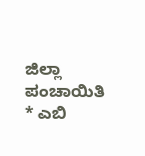ಜಿಲ್ಲಾ ಪಂಚಾಯಿತಿ
* ಎಬಿ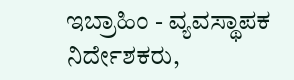ಇಬ್ರಾಹಿಂ - ವ್ಯವಸ್ಥಾಪಕ ನಿರ್ದೇಶಕರು,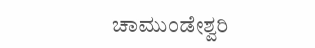ಚಾಮುಂಡೇಶ್ವರಿ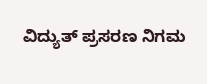ವಿದ್ಯುತ್ ಪ್ರಸರಣ ನಿಗಮ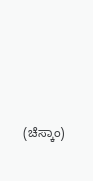(ಚೆಸ್ಕಾಂ)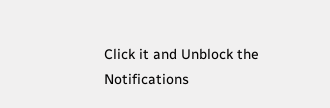Click it and Unblock the Notifications